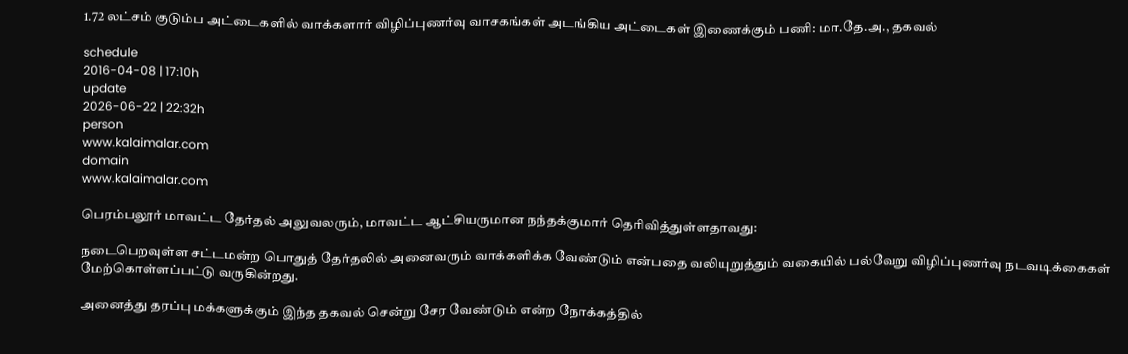1.72 லட்சம் குடும்ப அட்டைகளில் வாக்களார் விழிப்புணர்வு வாசகங்கள் அடங்கிய அட்டைகள் இணைக்கும் பணி: மா.தே.அ., தகவல்

schedule
2016-04-08 | 17:10h
update
2026-06-22 | 22:32h
person
www.kalaimalar.com
domain
www.kalaimalar.com

பெரம்பலூர் மாவட்ட தேர்தல் அலுவலரும், மாவட்ட ஆட்சியருமான நந்தக்குமார் தெரிவித்துள்ளதாவது:

நடைபெறவுள்ள சட்டமன்ற பொதுத் தேர்தலில் அனைவரும் வாக்களிக்க வேண்டும் என்பதை வலியுறுத்தும் வகையில் பல்வேறு விழிப்புணர்வு நடவடிக்கைகள் மேற்கொள்ளப்பட்டு வருகின்றது.

அனைத்து தரப்பு மக்களுக்கும் இந்த தகவல் சென்று சேர வேண்டும் என்ற நோக்கத்தில்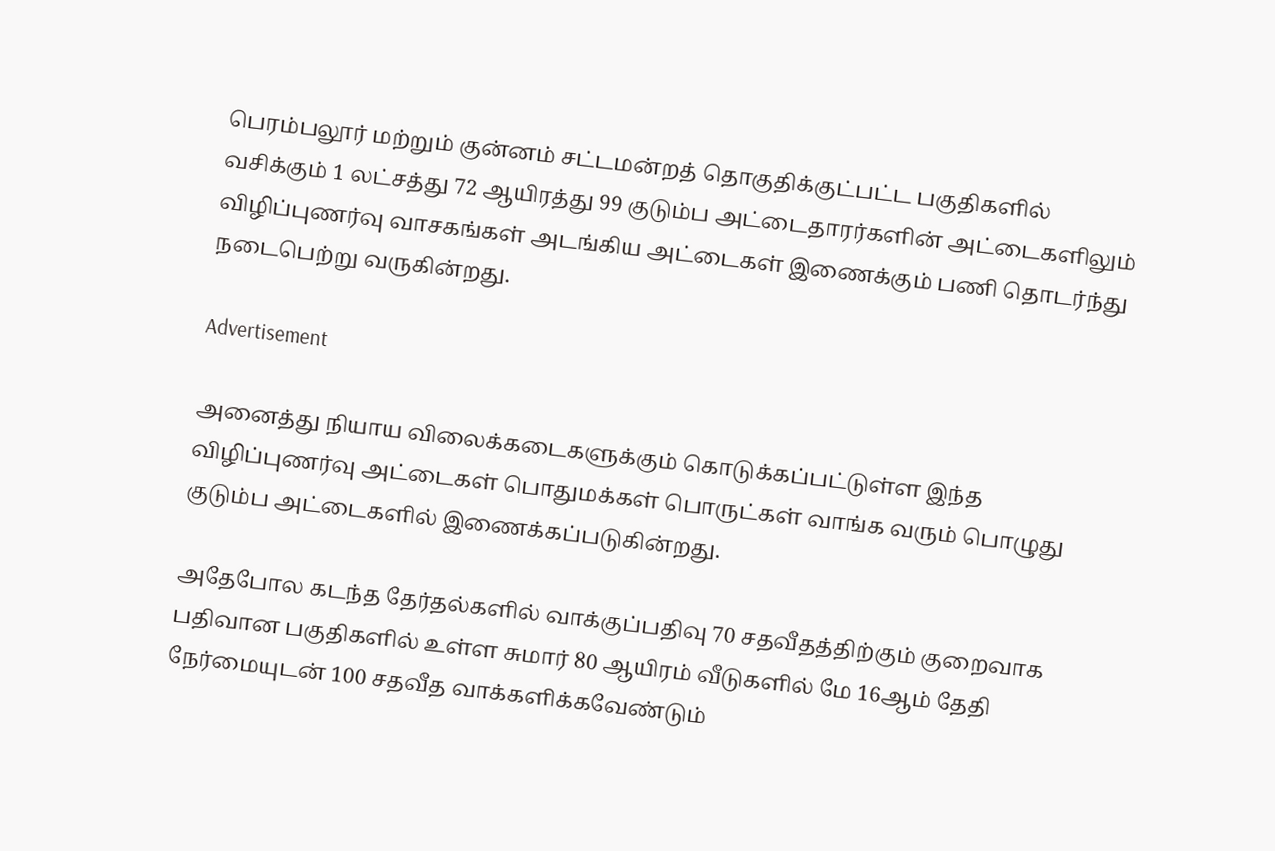பெரம்பலூர் மற்றும் குன்னம் சட்டமன்றத் தொகுதிக்குட்பட்ட பகுதிகளில் வசிக்கும் 1 லட்சத்து 72 ஆயிரத்து 99 குடும்ப அட்டைதாரர்களின் அட்டைகளிலும் விழிப்புணர்வு வாசகங்கள் அடங்கிய அட்டைகள் இணைக்கும் பணி தொடர்ந்து நடைபெற்று வருகின்றது.

Advertisement

அனைத்து நியாய விலைக்கடைகளுக்கும் கொடுக்கப்பட்டுள்ள இந்த விழிப்புணர்வு அட்டைகள் பொதுமக்கள் பொருட்கள் வாங்க வரும் பொழுது குடும்ப அட்டைகளில் இணைக்கப்படுகின்றது.

அதேபோல கடந்த தேர்தல்களில் வாக்குப்பதிவு 70 சதவீதத்திற்கும் குறைவாக பதிவான பகுதிகளில் உள்ள சுமார் 80 ஆயிரம் வீடுகளில் மே 16ஆம் தேதி நேர்மையுடன் 100 சதவீத வாக்களிக்கவேண்டும்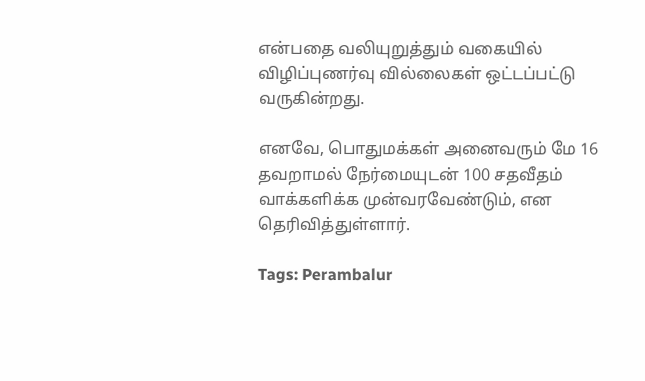என்பதை வலியுறுத்தும் வகையில் விழிப்புணர்வு வில்லைகள் ஒட்டப்பட்டு வருகின்றது.

எனவே, பொதுமக்கள் அனைவரும் மே 16 தவறாமல் நேர்மையுடன் 100 சதவீதம் வாக்களிக்க முன்வரவேண்டும், என தெரிவித்துள்ளார்.

Tags: Perambalur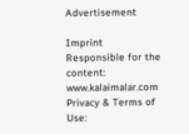Advertisement

Imprint
Responsible for the content:
www.kalaimalar.com
Privacy & Terms of Use: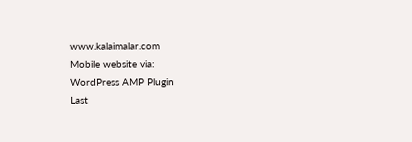www.kalaimalar.com
Mobile website via:
WordPress AMP Plugin
Last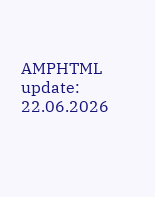AMPHTML update:
22.06.2026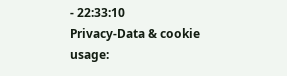- 22:33:10
Privacy-Data & cookie usage: